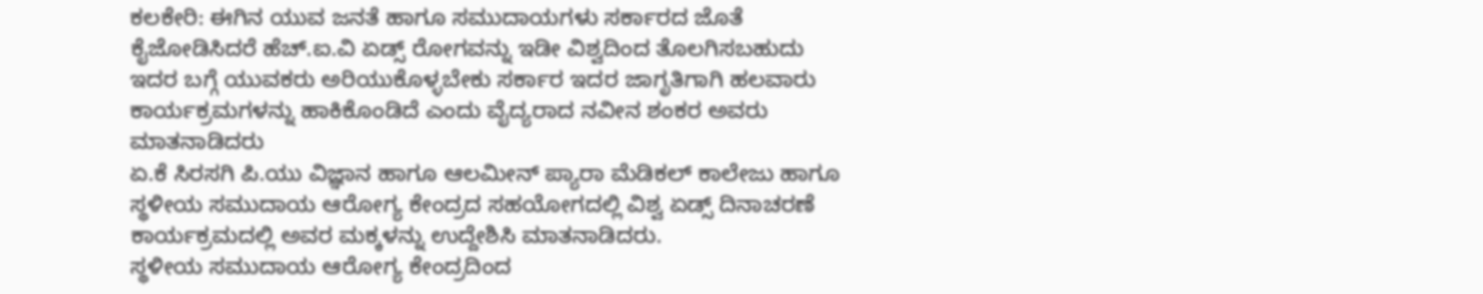ಕಲಕೇರಿ: ಈಗಿನ ಯುವ ಜನತೆ ಹಾಗೂ ಸಮುದಾಯಗಳು ಸರ್ಕಾರದ ಜೊತೆ ಕೈಜೋಡಿಸಿದರೆ ಹೆಚ್.ಐ.ವಿ ಏಡ್ಸ್ ರೋಗವನ್ನು ಇಡೀ ವಿಶ್ವದಿಂದ ತೊಲಗಿಸಬಹುದು ಇದರ ಬಗ್ಗೆ ಯುವಕರು ಅರಿಯುಕೊಳ್ಳಬೇಕು ಸರ್ಕಾರ ಇದರ ಜಾಗೃತಿಗಾಗಿ ಹಲವಾರು ಕಾರ್ಯಕ್ರಮಗಳನ್ನು ಹಾಕಿಕೊಂಡಿದೆ ಎಂದು ವೈದ್ಯರಾದ ನವೀನ ಶಂಕರ ಅವರು ಮಾತನಾಡಿದರು
ಏ.ಕೆ ಸಿರಸಗಿ ಪಿ.ಯು ವಿಜ್ಞಾನ ಹಾಗೂ ಆಲಮೀನ್ ಪ್ಯಾರಾ ಮೆಡಿಕಲ್ ಕಾಲೇಜು ಹಾಗೂ ಸ್ಥಳೀಯ ಸಮುದಾಯ ಆರೋಗ್ಯ ಕೇಂದ್ರದ ಸಹಯೋಗದಲ್ಲಿ ವಿಶ್ವ ಏಡ್ಸ್ ದಿನಾಚರಣೆ ಕಾರ್ಯಕ್ರಮದಲ್ಲಿ ಅವರ ಮಕ್ಕಳನ್ನು ಉದ್ದೇಶಿಸಿ ಮಾತನಾಡಿದರು.
ಸ್ಥಳೀಯ ಸಮುದಾಯ ಆರೋಗ್ಯ ಕೇಂದ್ರದಿಂದ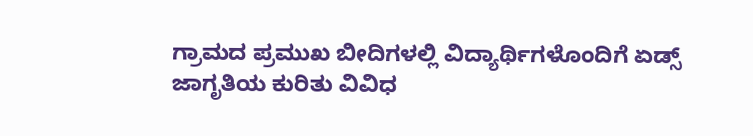ಗ್ರಾಮದ ಪ್ರಮುಖ ಬೀದಿಗಳಲ್ಲಿ ವಿದ್ಯಾರ್ಥಿಗಳೊಂದಿಗೆ ಏಡ್ಸ್ ಜಾಗೃತಿಯ ಕುರಿತು ವಿವಿಧ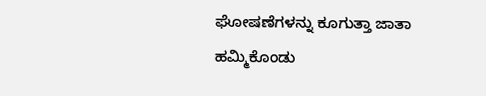ಘೋಷಣೆಗಳನ್ನು ಕೂಗುತ್ತಾ ಜಾತಾ ಹಮ್ಮಿಕೊಂಡು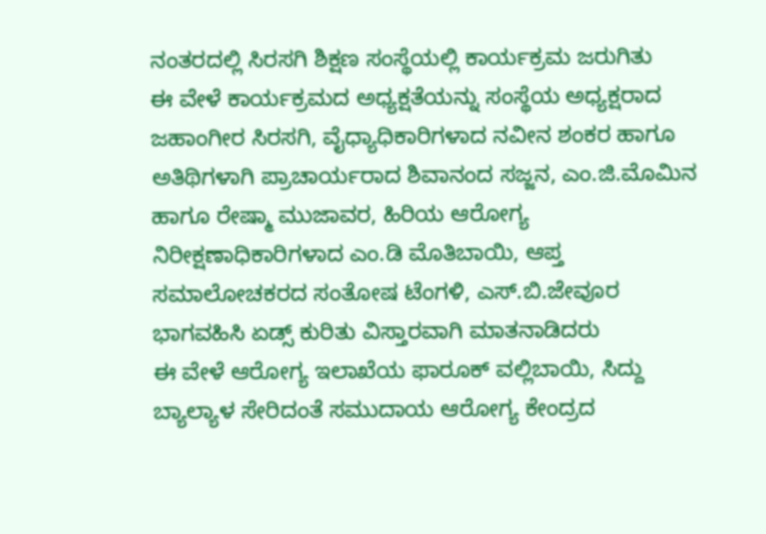ನಂತರದಲ್ಲಿ ಸಿರಸಗಿ ಶಿಕ್ಷಣ ಸಂಸ್ಥೆಯಲ್ಲಿ ಕಾರ್ಯಕ್ರಮ ಜರುಗಿತು
ಈ ವೇಳೆ ಕಾರ್ಯಕ್ರಮದ ಅಧ್ಯಕ್ಷತೆಯನ್ನು ಸಂಸ್ಥೆಯ ಅಧ್ಯಕ್ಷರಾದ ಜಹಾಂಗೀರ ಸಿರಸಗಿ, ವೈಧ್ಯಾಧಿಕಾರಿಗಳಾದ ನವೀನ ಶಂಕರ ಹಾಗೂ ಅತಿಥಿಗಳಾಗಿ ಪ್ರಾಚಾರ್ಯರಾದ ಶಿವಾನಂದ ಸಜ್ಜನ, ಎಂ.ಜಿ.ಮೊಮಿನ ಹಾಗೂ ರೇಷ್ಮಾ ಮುಜಾವರ, ಹಿರಿಯ ಆರೋಗ್ಯ ನಿರೀಕ್ಷಣಾಧಿಕಾರಿಗಳಾದ ಎಂ.ಡಿ ಮೊತಿಬಾಯಿ, ಆಪ್ತ ಸಮಾಲೋಚಕರದ ಸಂತೋಷ ಟೆಂಗಳಿ, ಎಸ್.ಬಿ.ಜೇವೂರ ಭಾಗವಹಿಸಿ ಏಡ್ಸ್ ಕುರಿತು ವಿಸ್ತಾರವಾಗಿ ಮಾತನಾಡಿದರು
ಈ ವೇಳೆ ಆರೋಗ್ಯ ಇಲಾಖೆಯ ಫಾರೂಕ್ ವಲ್ಲಿಬಾಯಿ, ಸಿದ್ದು ಬ್ಯಾಲ್ಯಾಳ ಸೇರಿದಂತೆ ಸಮುದಾಯ ಆರೋಗ್ಯ ಕೇಂದ್ರದ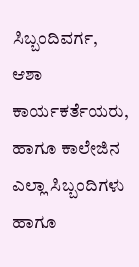ಸಿಬ್ಬಂದಿವರ್ಗ, ಆಶಾ ಕಾರ್ಯಕರ್ತೆಯರು, ಹಾಗೂ ಕಾಲೇಜಿನ ಎಲ್ಲಾ ಸಿಬ್ಬಂದಿಗಳು ಹಾಗೂ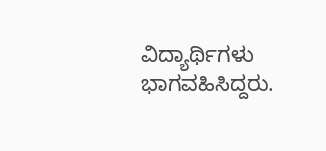ವಿದ್ಯಾರ್ಥಿಗಳು ಭಾಗವಹಿಸಿದ್ದರು.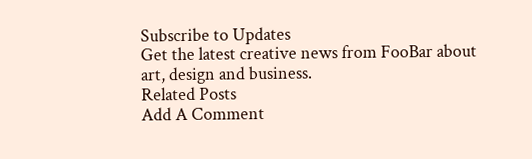Subscribe to Updates
Get the latest creative news from FooBar about art, design and business.
Related Posts
Add A Comment